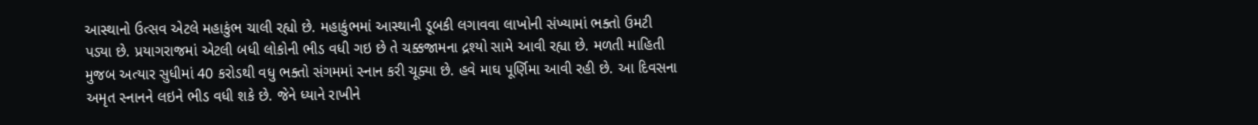આસ્થાનો ઉત્સવ એટલે મહાકુંભ ચાલી રહ્યો છે. મહાકુંભમાં આસ્થાની ડૂબકી લગાવવા લાખોની સંખ્યામાં ભક્તો ઉમટી પડ્યા છે. પ્રયાગરાજમાં એટલી બધી લોકોની ભીડ વધી ગઇ છે તે ચક્કજામના દ્રશ્યો સામે આવી રહ્યા છે. મળતી માહિતી મુજબ અત્યાર સુધીમાં 40 કરોડથી વધુ ભક્તો સંગમમાં સ્નાન કરી ચૂક્યા છે. હવે માઘ પૂર્ણિમા આવી રહી છે. આ દિવસના અમૃત સ્નાનને લઇને ભીડ વધી શકે છે. જેને ધ્યાને રાખીને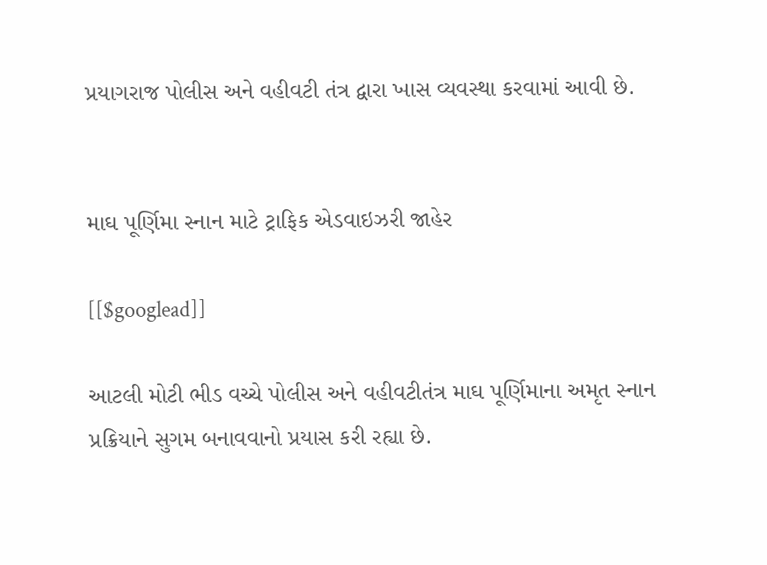પ્રયાગરાજ પોલીસ અને વહીવટી તંત્ર દ્વારા ખાસ વ્યવસ્થા કરવામાં આવી છે.


માઘ પૂર્ણિમા સ્નાન માટે ટ્રાફિક એડવાઇઝરી જાહેર

[[$googlead]]

આટલી મોટી ભીડ વચ્ચે પોલીસ અને વહીવટીતંત્ર માઘ પૂર્ણિમાના અમૃત સ્નાન પ્રક્રિયાને સુગમ બનાવવાનો પ્રયાસ કરી રહ્યા છે.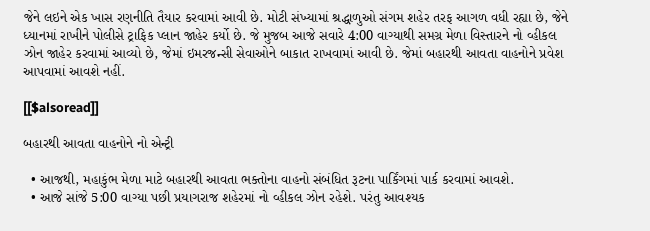જેને લઇને એક ખાસ રણનીતિ તૈયાર કરવામાં આવી છે. મોટી સંખ્યામાં શ્રદ્ધાળુઓ સંગમ શહેર તરફ આગળ વધી રહ્યા છે, જેને ધ્યાનમાં રાખીને પોલીસે ટ્રાફિક પ્લાન જાહેર કર્યો છે. જે મુજબ આજે સવારે 4:00 વાગ્યાથી સમગ્ર મેળા વિસ્તારને નો વ્હીકલ ઝોન જાહેર કરવામાં આવ્યો છે, જેમાં ઇમરજન્સી સેવાઓને બાકાત રાખવામાં આવી છે. જેમાં બહારથી આવતા વાહનોને પ્રવેશ આપવામાં આવશે નહીં.

[[$alsoread]]

બહારથી આવતા વાહનોને નો એન્ટ્રી

  • આજથી, મહાકુંભ મેળા માટે બહારથી આવતા ભક્તોના વાહનો સંબંધિત રૂટના પાર્કિંગમાં પાર્ક કરવામાં આવશે.
  • આજે સાંજે 5:00 વાગ્યા પછી પ્રયાગરાજ શહેરમાં નો વ્હીકલ ઝોન રહેશે. પરંતુ આવશ્યક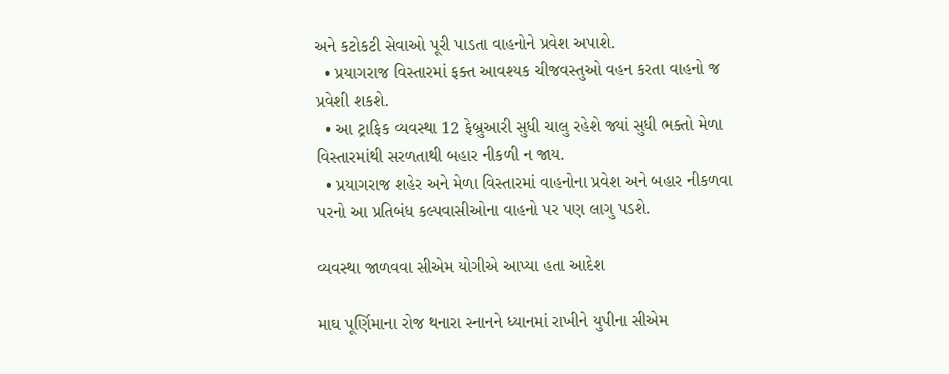અને કટોકટી સેવાઓ પૂરી પાડતા વાહનોને પ્રવેશ અપાશે.
  • પ્રયાગરાજ વિસ્તારમાં ફક્ત આવશ્યક ચીજવસ્તુઓ વહન કરતા વાહનો જ પ્રવેશી શકશે.
  • આ ટ્રાફિક વ્યવસ્થા 12 ફેબ્રુઆરી સુધી ચાલુ રહેશે જ્યાં સુધી ભક્તો મેળા વિસ્તારમાંથી સરળતાથી બહાર નીકળી ન જાય.
  • પ્રયાગરાજ શહેર અને મેળા વિસ્તારમાં વાહનોના પ્રવેશ અને બહાર નીકળવા પરનો આ પ્રતિબંધ કલ્પવાસીઓના વાહનો પર પણ લાગુ પડશે.

વ્યવસ્થા જાળવવા સીએમ યોગીએ આપ્યા હતા આદેશ

માઘ પૂર્ણિમાના રોજ થનારા સ્નાનને ધ્યાનમાં રાખીને યુપીના સીએમ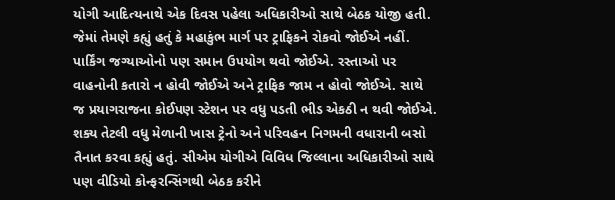યોગી આદિત્યનાથે એક દિવસ પહેલા અધિકારીઓ સાથે બેઠક યોજી હતી. જેમાં તેમણે કહ્યું હતું કે મહાકુંભ માર્ગ પર ટ્રાફિકને રોકવો જોઈએ નહીં. પાર્કિંગ જગ્યાઓનો પણ સમાન ઉપયોગ થવો જોઈએ. રસ્તાઓ પર વાહનોની કતારો ન હોવી જોઈએ અને ટ્રાફિક જામ ન હોવો જોઈએ. સાથે જ પ્રયાગરાજના કોઈપણ સ્ટેશન પર વધુ પડતી ભીડ એકઠી ન થવી જોઈએ. શક્ય તેટલી વધુ મેળાની ખાસ ટ્રેનો અને પરિવહન નિગમની વધારાની બસો તૈનાત કરવા કહ્યું હતું. સીએમ યોગીએ વિવિધ જિલ્લાના અધિકારીઓ સાથે પણ વીડિયો કોન્ફરન્સિંગથી બેઠક કરીને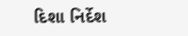દિશા નિર્દેશ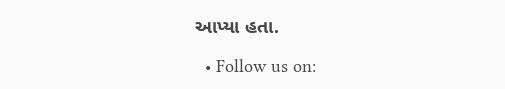આપ્યા હતા.

  • Follow us on: